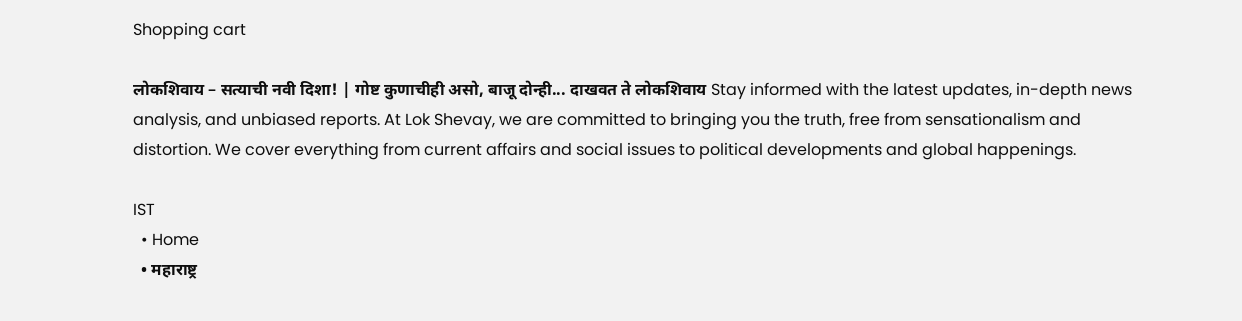Shopping cart

लोकशिवाय – सत्याची नवी दिशा! | गोष्ट कुणाचीही असो, बाजू दोन्ही... दाखवत ते लोकशिवाय Stay informed with the latest updates, in-depth news analysis, and unbiased reports. At Lok Shevay, we are committed to bringing you the truth, free from sensationalism and distortion. We cover everything from current affairs and social issues to political developments and global happenings.

IST
  • Home
  • महाराष्ट्र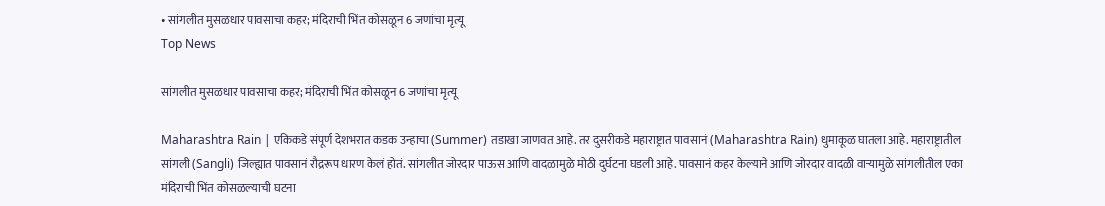• सांगलीत मुसळधार पावसाचा कहर; मंदिराची भिंत कोसळून 6 जणांचा मृत्यू
Top News

सांगलीत मुसळधार पावसाचा कहर; मंदिराची भिंत कोसळून 6 जणांचा मृत्यू

Maharashtra Rain | एकिकडे संपूर्ण देशभरात कडक उन्हाचा (Summer) तडाखा जाणवत आहे. तर दुसरीकडे महाराष्ट्रात पावसानं (Maharashtra Rain) धुमाकूळ घातला आहे. महाराष्ट्रातील सांगली (Sangli) जिल्ह्यात पावसानं रौद्ररूप धारण केलं होतं. सांगलीत जोरदार पाऊस आणि वादळामुळे मोठी दुर्घटना घडली आहे. पावसानं कहर केल्याने आणि जोरदार वादळी वाऱ्यामुळे सांगलीतील एका मंदिराची भिंत कोसळल्याची घटना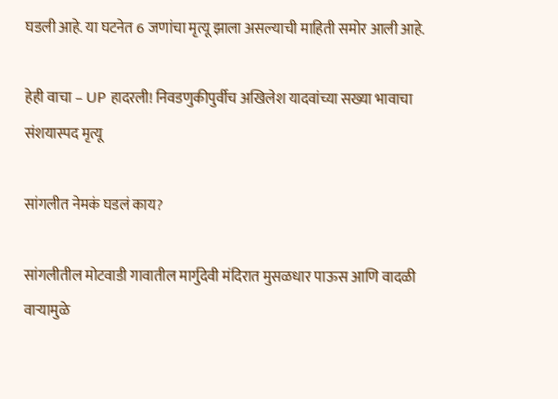घडली आहे. या घटनेत 6 जणांचा मृत्यू झाला असल्याची माहिती समोर आली आहे.

हेही वाचा – UP हादरली! निवडणुकीपुर्वीच अखिलेश यादवांच्या सख्या भावाचा संशयास्पद मृत्यू

सांगलीत नेमकं घडलं काय?

सांगलीतील मोटवाडी गावातील मार्गुदेवी मंदिरात मुसळधार पाऊस आणि वादळी वाऱ्यामुळे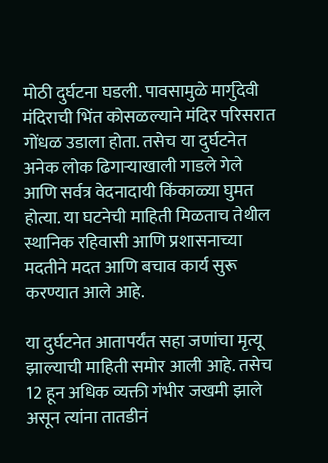मोठी दुर्घटना घडली. पावसामुळे मार्गुदेवी मंदिराची भिंत कोसळल्याने मंदिर परिसरात गोंधळ उडाला होता. तसेच या दुर्घटनेत अनेक लोक ढिगाऱ्याखाली गाडले गेले आणि सर्वत्र वेदनादायी किंकाळ्या घुमत होत्या. या घटनेची माहिती मिळताच तेथील स्थानिक रहिवासी आणि प्रशासनाच्या मदतीने मदत आणि बचाव कार्य सुरू करण्यात आले आहे.

या दुर्घटनेत आतापर्यंत सहा जणांचा मृत्यू झाल्याची माहिती समोर आली आहे. तसेच 12 हून अधिक व्यक्ती गंभीर जखमी झाले असून त्यांना तातडीनं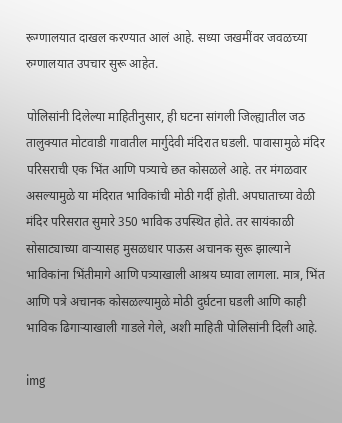रूग्णालयात दाखल करण्यात आलं आहे. सध्या जखमींवर जवळच्या रुग्णालयात उपचार सुरू आहेत.

पोलिसांनी दिलेल्या माहितीनुसार, ही घटना सांगली जिल्ह्यातील जठ तालुक्यात मोटवाडी गावातील मार्गुदेवी मंदिरात घडली. पावासामुळे मंदिर परिसराची एक भिंत आणि पत्र्याचे छत कोसळले आहे. तर मंगळवार असल्यामुळे या मंदिरात भाविकांची मोठी गर्दी होती. अपघाताच्या वेळी मंदिर परिसरात सुमारे 350 भाविक उपस्थित होते. तर सायंकाळी सोसाट्याच्या वाऱ्यासह मुसळधार पाऊस अचानक सुरू झाल्याने भाविकांना भिंतीमागे आणि पत्र्याखाली आश्रय घ्यावा लागला. मात्र, भिंत आणि पत्रे अचानक कोसळल्यामुळे मोठी दुर्घटना घडली आणि काही भाविक ढिगाऱ्याखाली गाडले गेले, अशी माहिती पोलिसांनी दिली आहे.

img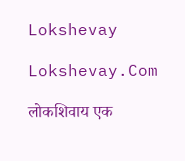Lokshevay

Lokshevay.Com

लोकशिवाय एक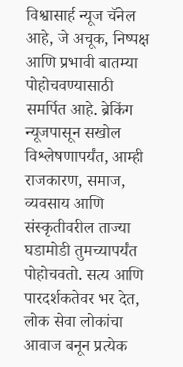विश्वासार्ह न्यूज चॅनेल आहे, जे अचूक, निष्पक्ष आणि प्रभावी बातम्या पोहोचवण्यासाठी समर्पित आहे. ब्रेकिंग न्यूजपासून सखोल विश्लेषणापर्यंत, आम्ही राजकारण, समाज, व्यवसाय आणि संस्कृतीवरील ताज्या घडामोडी तुमच्यापर्यंत पोहोचवतो. सत्य आणि पारदर्शकतेवर भर देत, लोक सेवा लोकांचा आवाज बनून प्रत्येक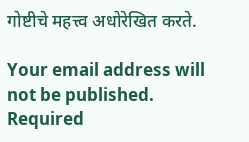गोष्टीचे महत्त्व अधोरेखित करते.

Your email address will not be published. Required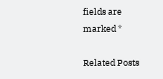fields are marked *

Related Posts